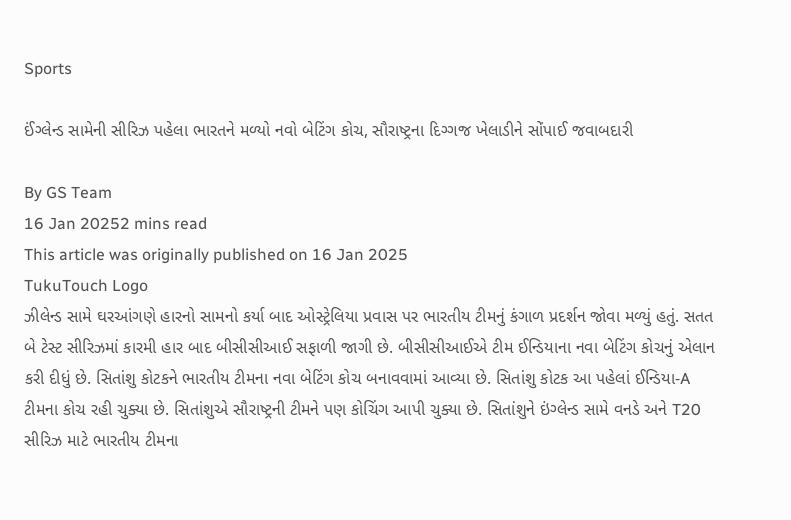Sports

ઈંગ્લેન્ડ સામેની સીરિઝ પહેલા ભારતને મળ્યો નવો બેટિંગ કોચ, સૌરાષ્ટ્રના દિગ્ગજ ખેલાડીને સોંપાઈ જવાબદારી

By GS Team
16 Jan 20252 mins read
This article was originally published on 16 Jan 2025
TukuTouch Logo
ઝીલેન્ડ સામે ઘરઆંગણે હારનો સામનો કર્યા બાદ ઓસ્ટ્રેલિયા પ્રવાસ પર ભારતીય ટીમનું કંગાળ પ્રદર્શન જોવા મળ્યું હતું. સતત બે ટેસ્ટ સીરિઝમાં કારમી હાર બાદ બીસીસીઆઈ સફાળી જાગી છે. બીસીસીઆઈએ ટીમ ઈન્ડિયાના નવા બેટિંગ કોચનું એલાન કરી દીધું છે. સિતાંશુ કોટકને ભારતીય ટીમના નવા બેટિંગ કોચ બનાવવામાં આવ્યા છે. સિતાંશુ કોટક આ પહેલાં ઈન્ડિયા-A ટીમના કોચ રહી ચુક્યા છે. સિતાંશુએ સૌરાષ્ટ્રની ટીમને પણ કોચિંગ આપી ચુક્યા છે. સિતાંશુને ઇંગ્લેન્ડ સામે વનડે અને T20 સીરિઝ માટે ભારતીય ટીમના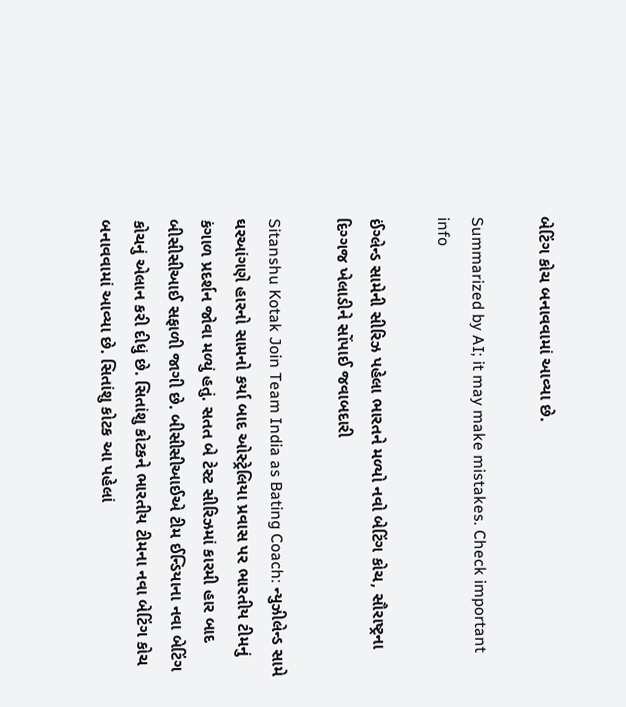બેટિંગ કોચ બનાવવામાં આવ્યા છે.

Summarized by AI; it may make mistakes. Check important info

ઈંગ્લેન્ડ સામેની સીરિઝ પહેલા ભારતને મળ્યો નવો બેટિંગ કોચ, સૌરાષ્ટ્રના દિગ્ગજ ખેલાડીને સોંપાઈ જવાબદારી

Sitanshu Kotak Join Team India as Bating Coach: ન્યુઝીલેન્ડ સામે ઘરઆંગણે હારનો સામનો કર્યા બાદ ઓસ્ટ્રેલિયા પ્રવાસ પર ભારતીય ટીમનું કંગાળ પ્રદર્શન જોવા મળ્યું હતું. સતત બે ટેસ્ટ સીરિઝમાં કારમી હાર બાદ બીસીસીઆઈ સફાળી જાગી છે. બીસીસીઆઈએ ટીમ ઈન્ડિયાના નવા બેટિંગ કોચનું એલાન કરી દીધું છે. સિતાંશુ કોટકને ભારતીય ટીમના નવા બેટિંગ કોચ બનાવવામાં આવ્યા છે. સિતાંશુ કોટક આ પહેલાં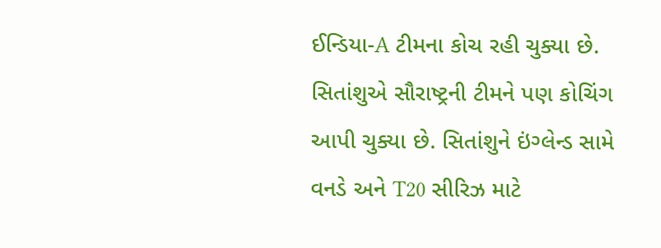ઈન્ડિયા-A ટીમના કોચ રહી ચુક્યા છે. સિતાંશુએ સૌરાષ્ટ્રની ટીમને પણ કોચિંગ આપી ચુક્યા છે. સિતાંશુને ઇંગ્લેન્ડ સામે વનડે અને T20 સીરિઝ માટે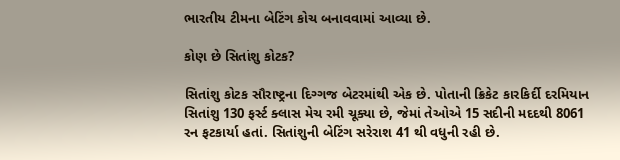ભારતીય ટીમના બેટિંગ કોચ બનાવવામાં આવ્યા છે.

કોણ છે સિતાંશુ કોટક?

સિતાંશુ કોટક સૌરાષ્ટ્રના દિગ્ગજ બેટરમાંથી એક છે. પોતાની ક્રિકેટ કારકિર્દી દરમિયાન સિતાંશુ 130 ફર્સ્ટ ક્લાસ મેચ રમી ચૂક્યા છે, જેમાં તેઓએ 15 સદીની મદદથી 8061 રન ફટકાર્યા હતાં. સિતાંશુની બેટિંગ સરેરાશ 41 થી વધુની રહી છે.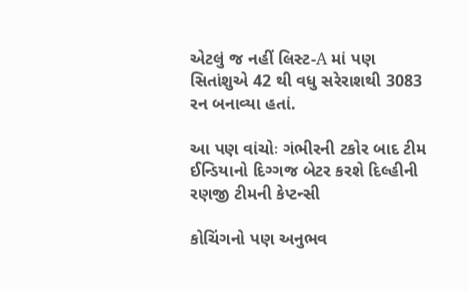એટલું જ નહીં લિસ્ટ-A માં પણ સિતાંશુએ 42 થી વધુ સરેરાશથી 3083 રન બનાવ્યા હતાં.

આ પણ વાંચોઃ ગંભીરની ટકોર બાદ ટીમ ઈન્ડિયાનો દિગ્ગજ બેટર કરશે દિલ્હીની રણજી ટીમની કેપ્ટન્સી

કોચિંગનો પણ અનુભવ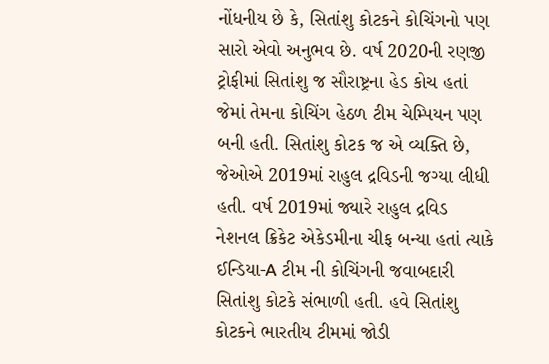નોંધનીય છે કે, સિતાંશુ કોટકને કોચિંગનો પણ સારો એવો અનુભવ છે. વર્ષ 2020ની રણજી ટ્રોફીમાં સિતાંશુ જ સૌરાષ્ટ્રના હેડ કોચ હતાં જેમાં તેમના કોચિંગ હેઠળ ટીમ ચેમ્પિયન પણ બની હતી. સિતાંશુ કોટક જ એ વ્યક્તિ છે, જેઓએ 2019માં રાહુલ દ્રવિડની જગ્યા લીધી હતી. વર્ષ 2019માં જ્યારે રાહુલ દ્રવિડ નેશનલ ક્રિકેટ એકેડમીના ચીફ બન્યા હતાં ત્યાકે ઈન્ડિયા-A ટીમ ની કોચિંગની જવાબદારી સિતાંશુ કોટકે સંભાળી હતી. હવે સિતાંશુ કોટકને ભારતીય ટીમમાં જોડી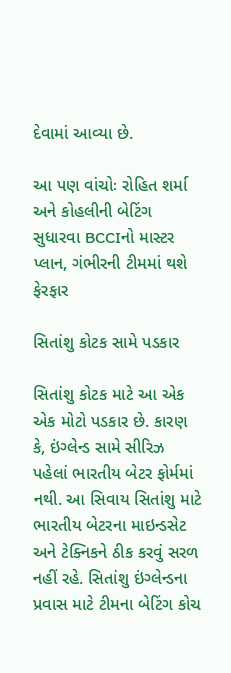દેવામાં આવ્યા છે.

આ પણ વાંચોઃ રોહિત શર્મા અને કોહલીની બેટિંગ સુધારવા BCCIનો માસ્ટર પ્લાન, ગંભીરની ટીમમાં થશે ફેરફાર

સિતાંશુ કોટક સામે પડકાર

સિતાંશુ કોટક માટે આ એક એક મોટો પડકાર છે. કારણ કે, ઇંગ્લેન્ડ સામે સીરિઝ પહેલાં ભારતીય બેટર ફોર્મમાં નથી. આ સિવાય સિતાંશુ માટે ભારતીય બેટરના માઇન્ડસેટ અને ટેક્નિકને ઠીક કરવું સરળ નહીં રહે. સિતાંશુ ઇંગ્લેન્ડના પ્રવાસ માટે ટીમના બેટિંગ કોચ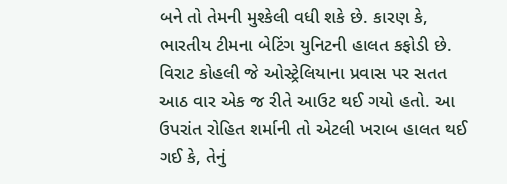બને તો તેમની મુશ્કેલી વધી શકે છે. કારણ કે, ભારતીય ટીમના બેટિંગ યુનિટની હાલત કફોડી છે. વિરાટ કોહલી જે ઓસ્ટ્રેલિયાના પ્રવાસ પર સતત આઠ વાર એક જ રીતે આઉટ થઈ ગયો હતો. આ ઉપરાંત રોહિત શર્માની તો એટલી ખરાબ હાલત થઈ ગઈ કે, તેનું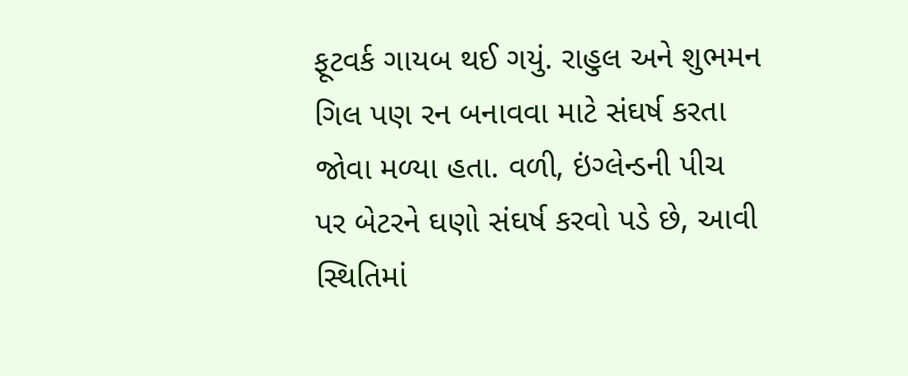ફૂટવર્ક ગાયબ થઈ ગયું. રાહુલ અને શુભમન ગિલ પણ રન બનાવવા માટે સંઘર્ષ કરતા જોવા મળ્યા હતા. વળી, ઇંગ્લેન્ડની પીચ પર બેટરને ઘણો સંઘર્ષ કરવો પડે છે, આવી સ્થિતિમાં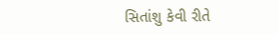સિતાંશુ કેવી રીતે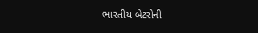ભારતીય બેટરોની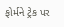ફોર્મને ટ્રેક પર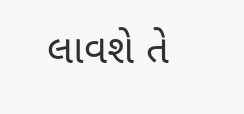લાવશે તે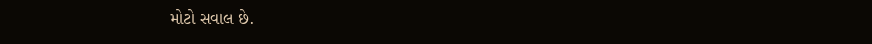મોટો સવાલ છે.